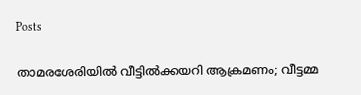Posts

താമരശേരിയിൽ വീട്ടിൽക്കയറി ആക്രമണം; വീട്ടമ്മ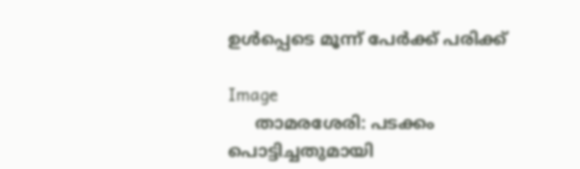ഉൾപ്പെടെ മൂന്ന് പേർക്ക് പരിക്ക്

Image
     താമരശേരി: പടക്കം പൊട്ടിച്ചതുമായി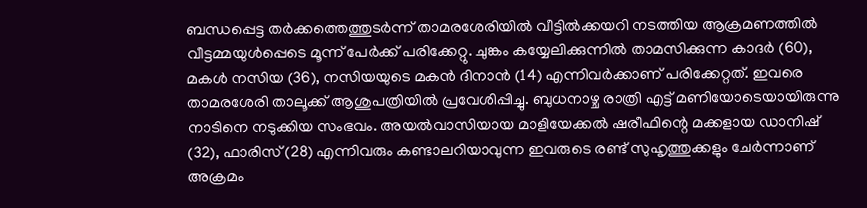ബന്ധപ്പെട്ട തർക്കത്തെത്തുടർന്ന് താമരശേരിയിൽ വീട്ടിൽക്കയറി നടത്തിയ ആക്രമണത്തിൽ വീട്ടമ്മയുൾപ്പെടെ മൂന്ന് പേർക്ക് പരിക്കേറ്റു. ചുങ്കം കയ്യേലിക്കുന്നിൽ താമസിക്കുന്ന കാദർ (60), മകൾ നസിയ (36), നസിയയുടെ മകൻ ദിനാൻ (14) എന്നിവർക്കാണ് പരിക്കേറ്റത്. ഇവരെ താമരശേരി താലൂക്ക് ആശുപത്രിയിൽ പ്രവേശിപ്പിച്ചു. ബുധനാഴ്ച രാത്രി എട്ട് മണിയോടെയായിരുന്നു നാടിനെ നടുക്കിയ സംഭവം. അയൽവാസിയായ മാളിയേക്കൽ ഷരീഫിന്റെ മക്കളായ ഡാനിഷ് (32), ഫാരിസ് (28) എന്നിവരും കണ്ടാലറിയാവുന്ന ഇവരുടെ രണ്ട് സുഹൃത്തുക്കളും ചേർന്നാണ് അക്രമം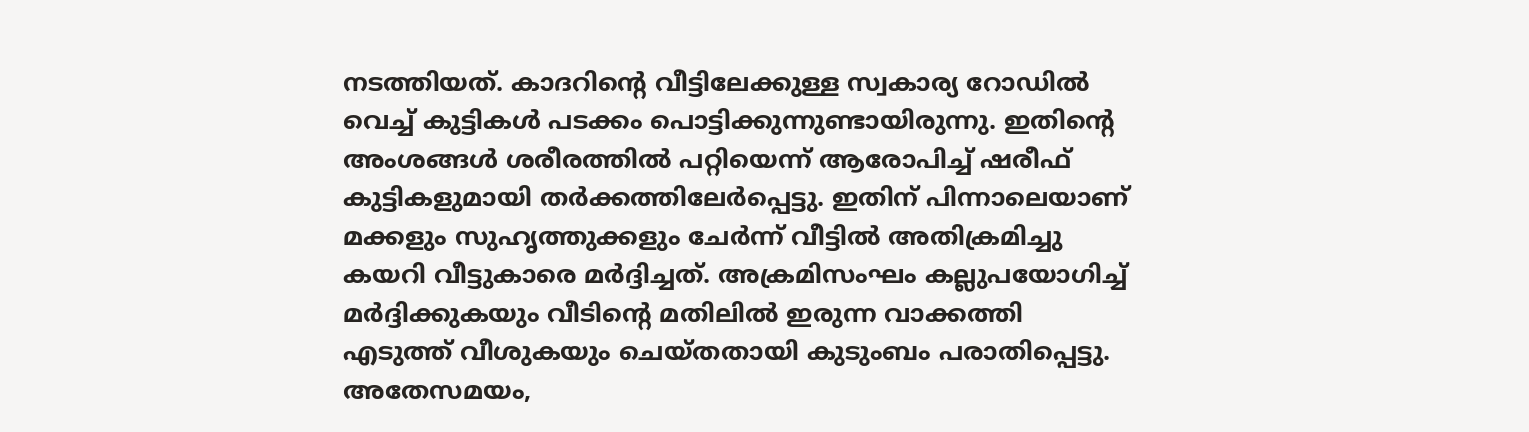നടത്തിയത്. കാദറിന്റെ വീട്ടിലേക്കുള്ള സ്വകാര്യ റോഡിൽ വെച്ച് കുട്ടികൾ പടക്കം പൊട്ടിക്കുന്നുണ്ടായിരുന്നു. ഇതിന്റെ അംശങ്ങൾ ശരീരത്തിൽ പറ്റിയെന്ന് ആരോപിച്ച് ഷരീഫ് കുട്ടികളുമായി തർക്കത്തിലേർപ്പെട്ടു. ഇതിന് പിന്നാലെയാണ് മക്കളും സുഹൃത്തുക്കളും ചേർന്ന് വീട്ടിൽ അതിക്രമിച്ചു കയറി വീട്ടുകാരെ മർദ്ദിച്ചത്. അക്രമിസംഘം കല്ലുപയോഗിച്ച് മർദ്ദിക്കുകയും വീടിന്റെ മതിലിൽ ഇരുന്ന വാക്കത്തി എടുത്ത് വീശുകയും ചെയ്തതായി കുടുംബം പരാതിപ്പെട്ടു. അതേസമയം,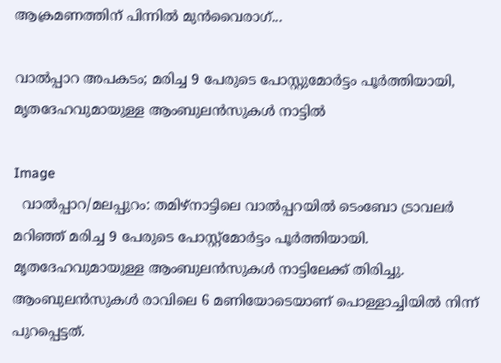ആക്രമണത്തിന് പിന്നിൽ മുൻവൈരാഗ്...

വാൽപ്പാറ അപകടം; മരിച്ച 9 പേരുടെ പോസ്റ്റുമോർട്ടം പൂർത്തിയായി, മൃതദേഹവുമായുള്ള ആംബുലൻസുകൾ നാട്ടിൽ

Image
  വാൽപ്പാറ/മലപ്പുറം: തമിഴ്‌നാട്ടിലെ വാൽപ്പറയിൽ ടെംബോ ട്രാവലർ മറിഞ്ഞ് മരിച്ച 9 പേരുടെ പോസ്റ്റ്മോർട്ടം പൂർത്തിയായി. മൃതദേഹവുമായുള്ള ആംബുലൻസുകൾ നാട്ടിലേക്ക് തിരിച്ചു. ആംബുലൻസുകൾ രാവിലെ 6 മണിയോടെയാണ് പൊള്ളാച്ചിയിൽ നിന്ന് പുറപ്പെട്ടത്.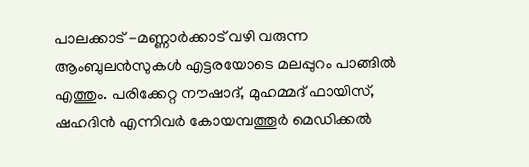പാലക്കാട് -മണ്ണാർക്കാട് വഴി വരുന്ന ആംബുലൻസുകൾ എട്ടരയോടെ മലപ്പുറം പാങ്ങിൽ എത്തും. പരിക്കേറ്റ നൗഷാദ്, മുഹമ്മദ് ഫായിസ്, ഷഹദിൻ എന്നിവർ കോയമ്പത്തൂർ മെഡിക്കൽ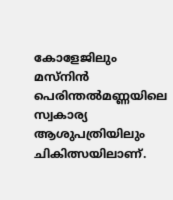കോളേജിലും മസ്‌നിൻ പെരിന്തൽമണ്ണയിലെ സ്വകാര്യ ആശുപത്രിയിലും ചികിത്സയിലാണ്.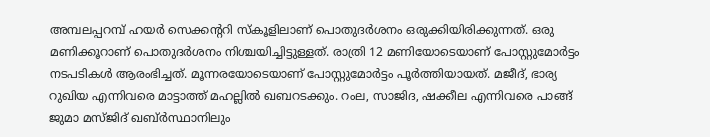അമ്പലപ്പറമ്പ് ഹയർ സെക്കൻ്ററി സ്കൂളിലാണ് പൊതുദർശനം ഒരുക്കിയിരിക്കുന്നത്. ഒരു മണിക്കൂറാണ് പൊതുദർശനം നിശ്ചയിച്ചിട്ടുള്ളത്. രാത്രി 12 മണിയോടെയാണ് പോസ്റ്റുമോർട്ടം നടപടികൾ ആരംഭിച്ചത്. മൂന്നരയോടെയാണ് പോസ്റ്റുമോർട്ടം പൂർത്തിയായത്. മജീദ്, ഭാര്യ റുഖിയ എന്നിവരെ മാട്ടാത്ത് മഹല്ലിൽ ഖബറടക്കും. റംല, സാജിദ, ഷക്കീല എന്നിവരെ പാങ്ങ് ജുമാ മസ്‌ജിദ് ഖബ്ർസ്ഥാനിലും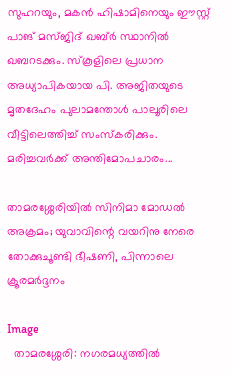സുഹറയും, മകൻ ഹിഷാമിനെയും ഈസ്റ്റ് പാങ് മസ്ജിദ് ഖബ്ർ സ്ഥാനിൽ ഖബറടക്കും. സ്‌കൂളിലെ പ്രധാന അധ്യാപികയായ പി. അജിതയുടെ മൃതദേഹം പുലാമന്തോൾ പാലൂരിലെ വീട്ടിലെത്തിച്ച് സംസ്കരിക്കും. മരിച്ചവർക്ക് അന്തിമോപചാരം...

താമരശ്ശേരിയിൽ സിനിമാ മോഡൽ അക്രമം; യുവാവിന്റെ വയറിനു നേരെ തോക്കുചൂണ്ടി ഭീഷണി, പിന്നാലെ ക്രൂരമർദ്ദനം

Image
  താമരശ്ശേരി: നഗരമധ്യത്തിൽ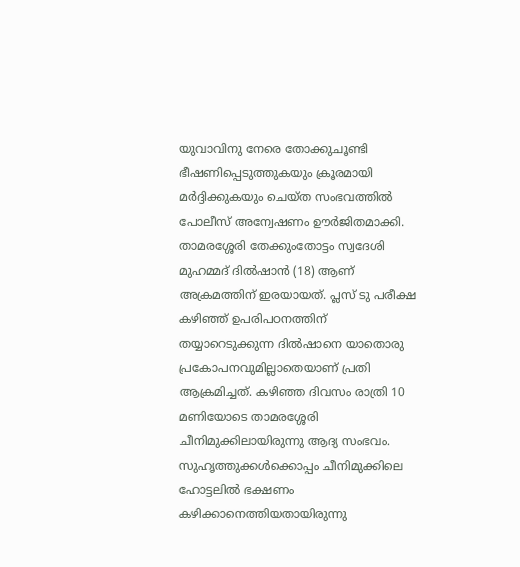യുവാവിനു നേരെ തോക്കുചൂണ്ടി ഭീഷണിപ്പെടുത്തുകയും ക്രൂരമായി മർദ്ദിക്കുകയും ചെയ്ത സംഭവത്തിൽ പോലീസ് അന്വേഷണം ഊർജിതമാക്കി. താമരശ്ശേരി തേക്കുംതോട്ടം സ്വദേശി മുഹമ്മദ് ദിൽഷാൻ (18) ആണ് അക്രമത്തിന് ഇരയായത്. പ്ലസ് ടു പരീക്ഷ കഴിഞ്ഞ് ഉപരിപഠനത്തിന് തയ്യാറെടുക്കുന്ന ദിൽഷാനെ യാതൊരു പ്രകോപനവുമില്ലാതെയാണ് പ്രതി ആക്രമിച്ചത്. കഴിഞ്ഞ ദിവസം രാത്രി 10 മണിയോടെ താമരശ്ശേരി ചീനിമുക്കിലായിരുന്നു ആദ്യ സംഭവം. സുഹൃത്തുക്കൾക്കൊപ്പം ചീനിമുക്കിലെ ഹോട്ടലിൽ ഭക്ഷണം കഴിക്കാനെത്തിയതായിരുന്നു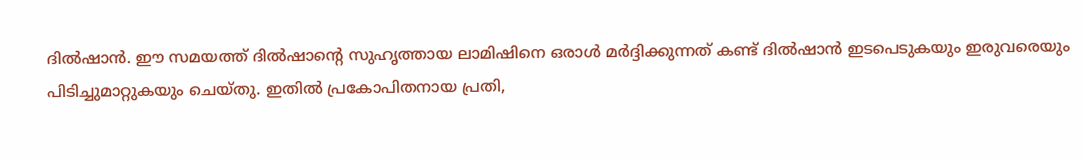ദിൽഷാൻ. ഈ സമയത്ത് ദിൽഷാന്റെ സുഹൃത്തായ ലാമിഷിനെ ഒരാൾ മർദ്ദിക്കുന്നത് കണ്ട് ദിൽഷാൻ ഇടപെടുകയും ഇരുവരെയും പിടിച്ചുമാറ്റുകയും ചെയ്തു. ഇതിൽ പ്രകോപിതനായ പ്രതി,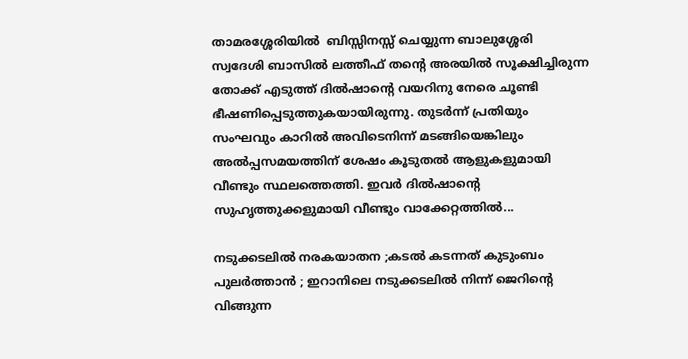താമരശ്ശേരിയിൽ  ബിസ്സിനസ്സ് ചെയ്യുന്ന ബാലുശ്ശേരി  സ്വദേശി ബാസിൽ ലത്തീഫ് തന്റെ അരയിൽ സൂക്ഷിച്ചിരുന്ന തോക്ക് എടുത്ത് ദിൽഷാന്റെ വയറിനു നേരെ ചൂണ്ടി ഭീഷണിപ്പെടുത്തുകയായിരുന്നു. തുടർന്ന് പ്രതിയും സംഘവും കാറിൽ അവിടെനിന്ന് മടങ്ങിയെങ്കിലും അൽപ്പസമയത്തിന് ശേഷം കൂടുതൽ ആളുകളുമായി വീണ്ടും സ്ഥലത്തെത്തി. ഇവർ ദിൽഷാന്റെ സുഹൃത്തുക്കളുമായി വീണ്ടും വാക്കേറ്റത്തിൽ...

നടുക്കടലിൽ നരകയാതന ;കടൽ കടന്നത് കുടുംബം പുലർത്താൻ ; ഇറാനിലെ നടുക്കടലിൽ നിന്ന് ജെറിന്റെ വിങ്ങുന്ന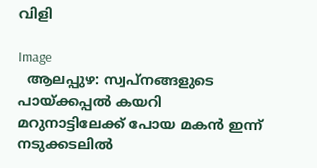വിളി

Image
  ആലപ്പുഴ: സ്വപ്നങ്ങളുടെ പായ്ക്കപ്പൽ കയറി മറുനാട്ടിലേക്ക് പോയ മകൻ ഇന്ന് നടുക്കടലിൽ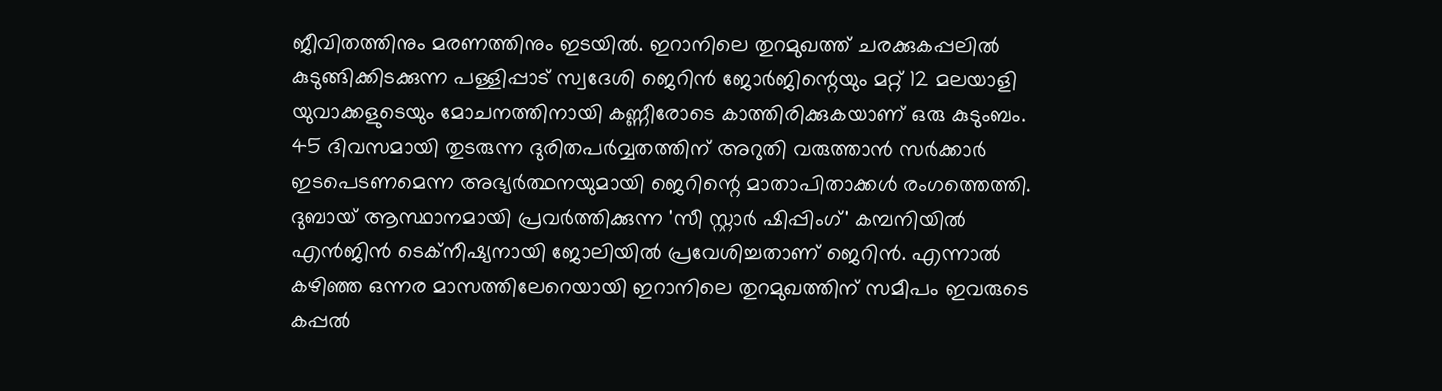ജീവിതത്തിനും മരണത്തിനും ഇടയിൽ. ഇറാനിലെ തുറമുഖത്ത് ചരക്കുകപ്പലിൽ കുടുങ്ങിക്കിടക്കുന്ന പള്ളിപ്പാട് സ്വദേശി ജെറിൻ ജോർജിന്റെയും മറ്റ് 12 മലയാളി യുവാക്കളുടെയും മോചനത്തിനായി കണ്ണീരോടെ കാത്തിരിക്കുകയാണ് ഒരു കുടുംബം. 45 ദിവസമായി തുടരുന്ന ദുരിതപർവ്വതത്തിന് അറുതി വരുത്താൻ സർക്കാർ ഇടപെടണമെന്ന അഭ്യർത്ഥനയുമായി ജെറിന്റെ മാതാപിതാക്കൾ രംഗത്തെത്തി. ദുബായ് ആസ്ഥാനമായി പ്രവർത്തിക്കുന്ന 'സീ സ്റ്റാർ ഷിപ്പിംഗ്' കമ്പനിയിൽ എൻജിൻ ടെക്നീഷ്യനായി ജോലിയിൽ പ്രവേശിച്ചതാണ് ജെറിൻ. എന്നാൽ കഴിഞ്ഞ ഒന്നര മാസത്തിലേറെയായി ഇറാനിലെ തുറമുഖത്തിന് സമീപം ഇവരുടെ കപ്പൽ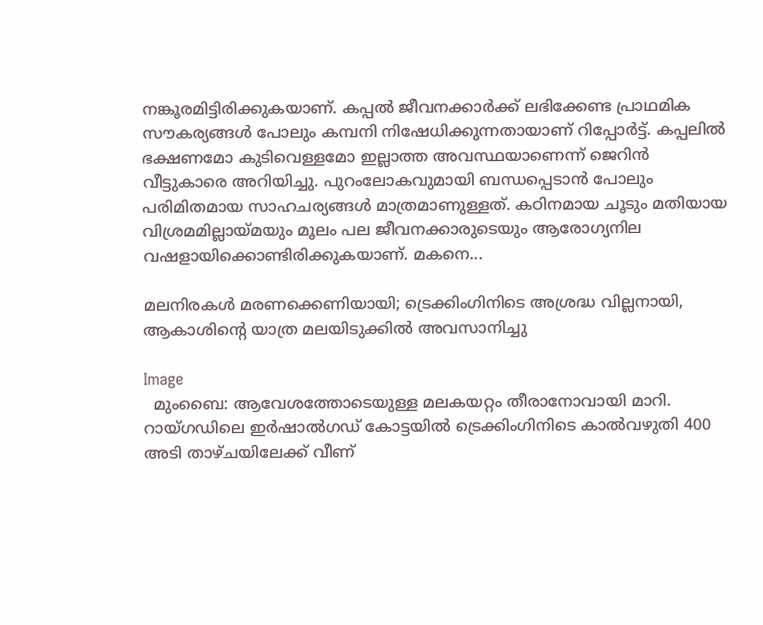നങ്കൂരമിട്ടിരിക്കുകയാണ്. കപ്പൽ ജീവനക്കാർക്ക് ലഭിക്കേണ്ട പ്രാഥമിക സൗകര്യങ്ങൾ പോലും കമ്പനി നിഷേധിക്കുന്നതായാണ് റിപ്പോർട്ട്. കപ്പലിൽ ഭക്ഷണമോ കുടിവെള്ളമോ ഇല്ലാത്ത അവസ്ഥയാണെന്ന് ജെറിൻ വീട്ടുകാരെ അറിയിച്ചു. പുറംലോകവുമായി ബന്ധപ്പെടാൻ പോലും പരിമിതമായ സാഹചര്യങ്ങൾ മാത്രമാണുള്ളത്. കഠിനമായ ചൂടും മതിയായ വിശ്രമമില്ലായ്മയും മൂലം പല ജീവനക്കാരുടെയും ആരോഗ്യനില വഷളായിക്കൊണ്ടിരിക്കുകയാണ്. മകനെ...

മലനിരകൾ മരണക്കെണിയായി; ട്രെക്കിംഗിനിടെ അശ്രദ്ധ വില്ലനായി, ആകാശിന്റെ യാത്ര മലയിടുക്കിൽ അവസാനിച്ചു

Image
  മുംബൈ: ആവേശത്തോടെയുള്ള മലകയറ്റം തീരാനോവായി മാറി. റായ്ഗഡിലെ ഇർഷാൽഗഡ് കോട്ടയിൽ ട്രെക്കിംഗിനിടെ കാൽവഴുതി 400 അടി താഴ്ചയിലേക്ക് വീണ്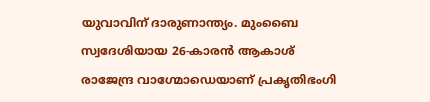യുവാവിന് ദാരുണാന്ത്യം. മുംബൈ സ്വദേശിയായ 26-കാരൻ ആകാശ് രാജേന്ദ്ര വാഗ്മോഡെയാണ് പ്രകൃതിഭംഗി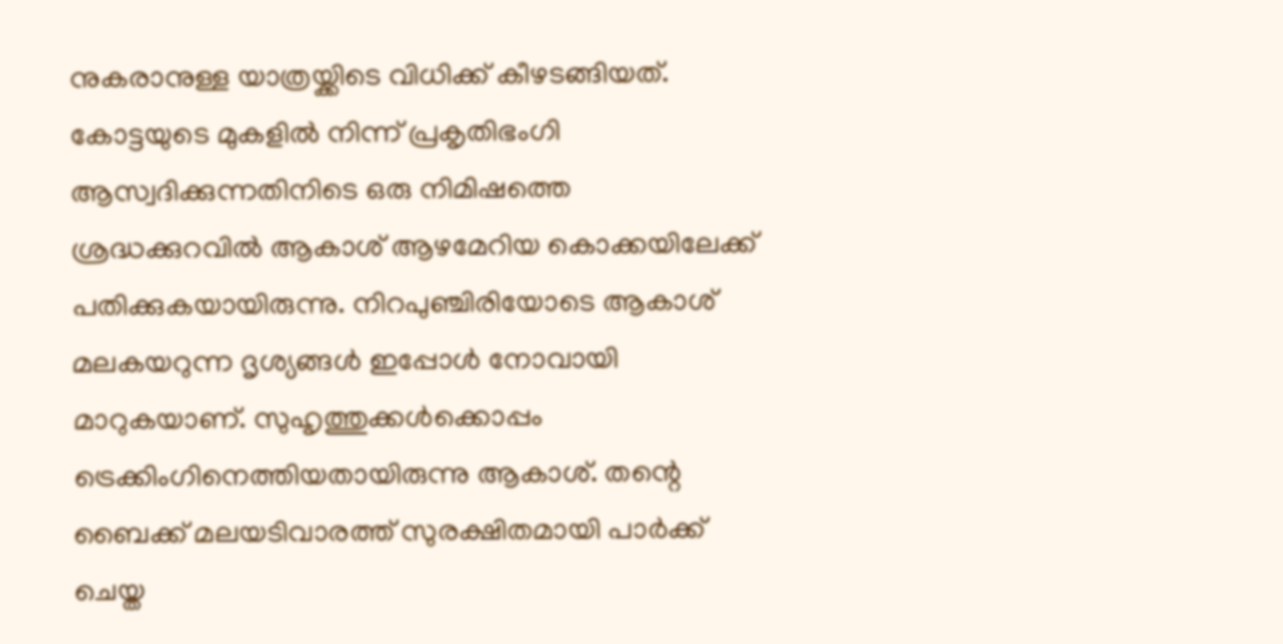നുകരാനുള്ള യാത്രയ്ക്കിടെ വിധിക്ക് കീഴടങ്ങിയത്.   കോട്ടയുടെ മുകളിൽ നിന്ന് പ്രകൃതിഭംഗി ആസ്വദിക്കുന്നതിനിടെ ഒരു നിമിഷത്തെ ശ്രദ്ധക്കുറവിൽ ആകാശ് ആഴമേറിയ കൊക്കയിലേക്ക് പതിക്കുകയായിരുന്നു. നിറപുഞ്ചിരിയോടെ ആകാശ് മലകയറുന്ന ദൃശ്യങ്ങൾ ഇപ്പോൾ നോവായി മാറുകയാണ്. സുഹൃത്തുക്കൾക്കൊപ്പം ട്രെക്കിംഗിനെത്തിയതായിരുന്നു ആകാശ്. തന്റെ ബൈക്ക് മലയടിവാരത്ത് സുരക്ഷിതമായി പാർക്ക് ചെയ്ത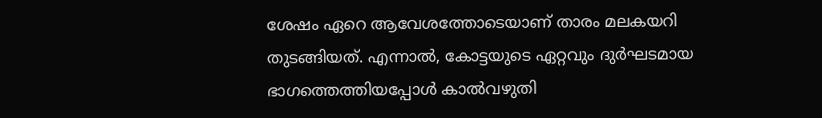ശേഷം ഏറെ ആവേശത്തോടെയാണ് താരം മലകയറി തുടങ്ങിയത്. എന്നാൽ, കോട്ടയുടെ ഏറ്റവും ദുർഘടമായ ഭാഗത്തെത്തിയപ്പോൾ കാൽവഴുതി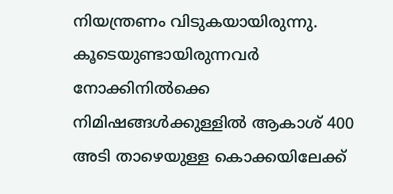നിയന്ത്രണം വിടുകയായിരുന്നു. കൂടെയുണ്ടായിരുന്നവർ നോക്കിനിൽക്കെ നിമിഷങ്ങൾക്കുള്ളിൽ ആകാശ് 400 അടി താഴെയുള്ള കൊക്കയിലേക്ക്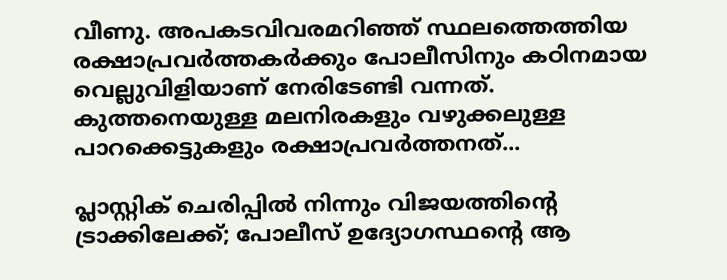വീണു. അപകടവിവരമറിഞ്ഞ് സ്ഥലത്തെത്തിയ രക്ഷാപ്രവർത്തകർക്കും പോലീസിനും കഠിനമായ വെല്ലുവിളിയാണ് നേരിടേണ്ടി വന്നത്. കുത്തനെയുള്ള മലനിരകളും വഴുക്കലുള്ള പാറക്കെട്ടുകളും രക്ഷാപ്രവർത്തനത്...

പ്ലാസ്റ്റിക് ചെരിപ്പിൽ നിന്നും വിജയത്തിന്റെ ട്രാക്കിലേക്ക്; പോലീസ് ഉദ്യോഗസ്ഥൻ്റെ ആ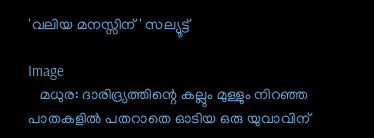'വലിയ മനസ്സിന്' സല്യൂട്ട്

Image
   മധുര: ദാരിദ്ര്യത്തിന്റെ കല്ലും മുള്ളും നിറഞ്ഞ പാതകളിൽ പതറാതെ ഓടിയ ഒരു യുവാവിന്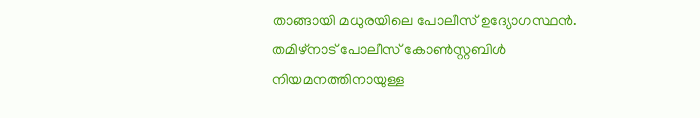താങ്ങായി മധുരയിലെ പോലീസ് ഉദ്യോഗസ്ഥൻ. തമിഴ്‌നാട് പോലീസ് കോൺസ്റ്റബിൾ നിയമനത്തിനായുള്ള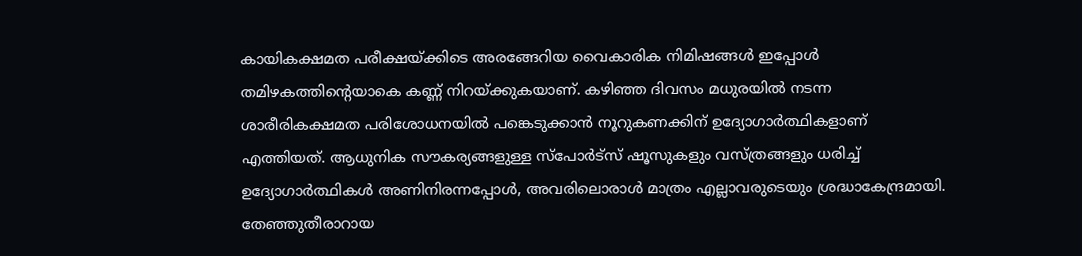കായികക്ഷമത പരീക്ഷയ്ക്കിടെ അരങ്ങേറിയ വൈകാരിക നിമിഷങ്ങൾ ഇപ്പോൾ തമിഴകത്തിന്റെയാകെ കണ്ണ് നിറയ്ക്കുകയാണ്. കഴിഞ്ഞ ദിവസം മധുരയിൽ നടന്ന ശാരീരികക്ഷമത പരിശോധനയിൽ പങ്കെടുക്കാൻ നൂറുകണക്കിന് ഉദ്യോഗാർത്ഥികളാണ് എത്തിയത്. ആധുനിക സൗകര്യങ്ങളുള്ള സ്പോർട്സ് ഷൂസുകളും വസ്ത്രങ്ങളും ധരിച്ച് ഉദ്യോഗാർത്ഥികൾ അണിനിരന്നപ്പോൾ, അവരിലൊരാൾ മാത്രം എല്ലാവരുടെയും ശ്രദ്ധാകേന്ദ്രമായി. തേഞ്ഞുതീരാറായ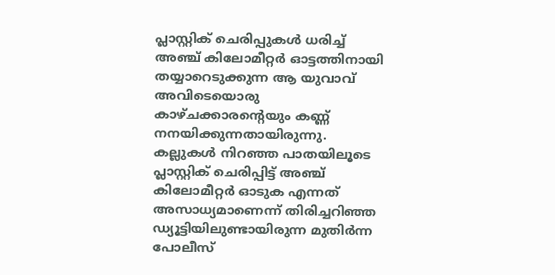പ്ലാസ്റ്റിക് ചെരിപ്പുകൾ ധരിച്ച് അഞ്ച് കിലോമീറ്റർ ഓട്ടത്തിനായി തയ്യാറെടുക്കുന്ന ആ യുവാവ് അവിടെയൊരു കാഴ്ചക്കാരന്റെയും കണ്ണ് നനയിക്കുന്നതായിരുന്നു. കല്ലുകൾ നിറഞ്ഞ പാതയിലൂടെ പ്ലാസ്റ്റിക് ചെരിപ്പിട്ട് അഞ്ച് കിലോമീറ്റർ ഓടുക എന്നത് അസാധ്യമാണെന്ന് തിരിച്ചറിഞ്ഞ ഡ്യൂട്ടിയിലുണ്ടായിരുന്ന മുതിർന്ന പോലീസ്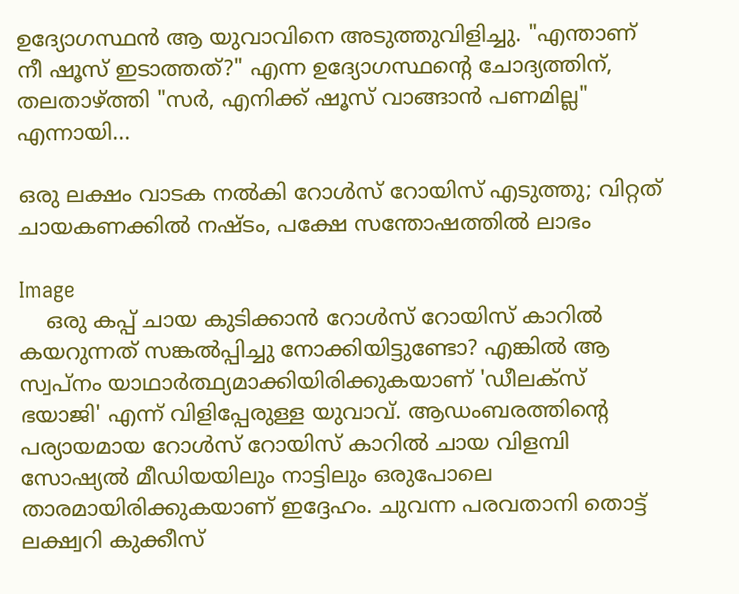ഉദ്യോഗസ്ഥൻ ആ യുവാവിനെ അടുത്തുവിളിച്ചു. "എന്താണ് നീ ഷൂസ് ഇടാത്തത്?" എന്ന ഉദ്യോഗസ്ഥന്റെ ചോദ്യത്തിന്, തലതാഴ്ത്തി "സർ, എനിക്ക് ഷൂസ് വാങ്ങാൻ പണമില്ല" എന്നായി...

ഒരു ലക്ഷം വാടക നൽകി റോൾസ് റോയിസ് എടുത്തു; വിറ്റത് ചായകണക്കിൽ നഷ്ടം, പക്ഷേ സന്തോഷത്തിൽ ലാഭം

Image
    ഒരു കപ്പ് ചായ കുടിക്കാൻ റോൾസ് റോയിസ് കാറിൽ കയറുന്നത് സങ്കൽപ്പിച്ചു നോക്കിയിട്ടുണ്ടോ? എങ്കിൽ ആ സ്വപ്നം യാഥാർത്ഥ്യമാക്കിയിരിക്കുകയാണ് 'ഡീലക്സ് ഭയാജി' എന്ന് വിളിപ്പേരുള്ള യുവാവ്. ആഡംബരത്തിന്റെ പര്യായമായ റോൾസ് റോയിസ് കാറിൽ ചായ വിളമ്പി സോഷ്യൽ മീഡിയയിലും നാട്ടിലും ഒരുപോലെ താരമായിരിക്കുകയാണ് ഇദ്ദേഹം. ചുവന്ന പരവതാനി തൊട്ട് ലക്ഷ്വറി കുക്കീസ്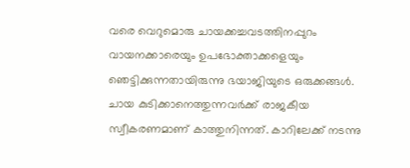വരെ വെറുമൊരു ചായക്കച്ചവടത്തിനപ്പുറം വായനക്കാരെയും ഉപഭോക്താക്കളെയും ഞെട്ടിക്കുന്നതായിരുന്നു ഭയാജിയുടെ ഒരുക്കങ്ങൾ. ചായ കുടിക്കാനെത്തുന്നവർക്ക് രാജകീയ സ്വീകരണമാണ് കാത്തുനിന്നത്. കാറിലേക്ക് നടന്നു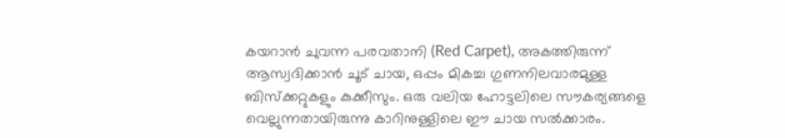കയറാൻ ചുവന്ന പരവതാനി (Red Carpet), അകത്തിരുന്ന് ആസ്വദിക്കാൻ ചൂട് ചായ, ഒപ്പം മികച്ച ഗുണനിലവാരമുള്ള ബിസ്ക്കറ്റുകളും കുക്കീസും. ഒരു വലിയ ഹോട്ടലിലെ സൗകര്യങ്ങളെ വെല്ലുന്നതായിരുന്നു കാറിനുള്ളിലെ ഈ ചായ സൽക്കാരം.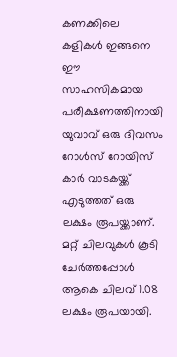കണക്കിലെ കളികൾ ഇങ്ങനെ ഈ സാഹസികമായ പരീക്ഷണത്തിനായി യുവാവ് ഒരു ദിവസം റോൾസ് റോയിസ് കാർ വാടകയ്ക്ക് എടുത്തത് ഒരു ലക്ഷം രൂപയ്ക്കാണ്. മറ്റ് ചിലവുകൾ കൂടി ചേർത്തപ്പോൾ ആകെ ചിലവ് 1.08 ലക്ഷം രൂപയായി.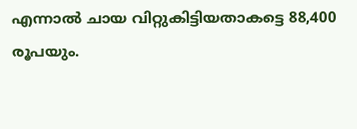എന്നാൽ ചായ വിറ്റുകിട്ടിയതാകട്ടെ 88,400 രൂപയും.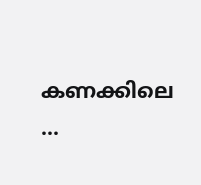കണക്കിലെ ...